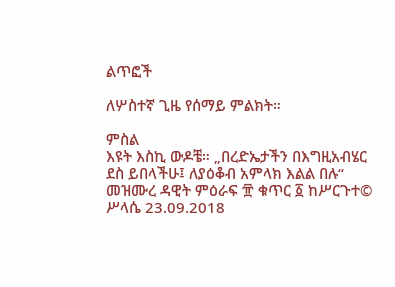ልጥፎች

ለሦስተኛ ጊዜ የሰማይ ምልክት።

ምስል
እዩት እስኪ ውዶቼ። „በረድኤታችን በእግዚአብሄር ደስ ይበላችሁ፤ ለያዕቆብ አምላክ እልል በሉ“ መዝሙረ ዳዊት ምዕራፍ ፹ ቁጥር ፩ ከሥርጉተ© ሥላሴ 23.09.2018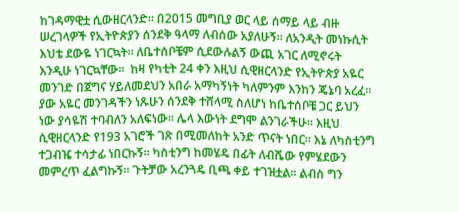ከገዳማዊቷ ሲውዘርላንድ። በ2015 መግቢያ ወር ላይ ሰማይ ላይ ብዙ ሠረገላዎች የኢትዮጵያን ሰንደቅ ዓላማ ለብሰው አያለሁኝ። ለአንዲት መነኩሲት እህቴ ደውዬ ነገርኳት። ለቤተሰቦቼም ሲደውሉልኝ ውጪ አገር ለሚኖሩት እንዲሁ ነገርኳቸው።  ከዛ የካቲት 24 ቀን እዚህ ሲዊዘርላንድ የኢትዮጵያ አዬር መንገድ በጀግና ሃይለመደህን አበራ አማካኝነት ካለምንም እንከን ጄኔባ አረፈ። ያው አዬር መንገዳችን ነጹሁን ሰንደቅ ተሸላሚ ስለሆነ ከቤተሰቦቼ ጋር ይህን ነው ያሳዬሽ ተባብለን አለፍነው። ሌላ እውነት ደግሞ ልንገራችሁ። እዚህ ሲዊዘርላንድ የ193 አገሮች ገጽ በሚመለከት አንድ ጥናት ነበር። እኔ ለካስቲንግ ተጋብዤ ተሳታፊ ነበርኩኝ። ካስቲንግ ከመሄዴ በፊት ለብሼው የምሄደውን መምረጥ ፈልግኩኝ። ጉትቻው አረንጓዴ ቢጫ ቀይ ተገዝቷል። ልብስ ግን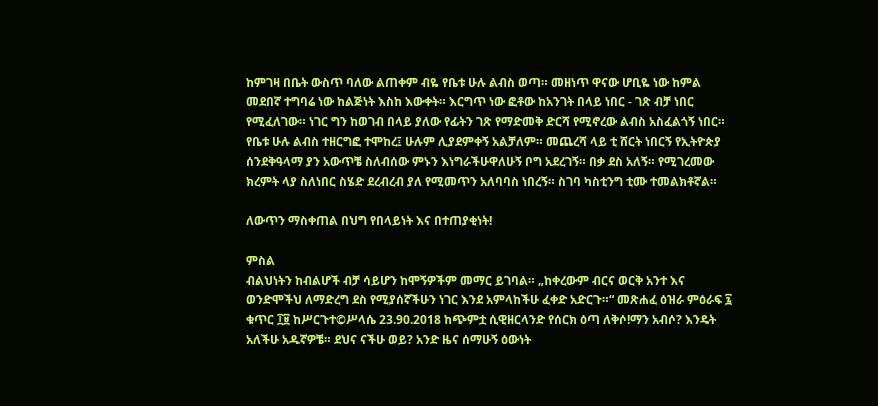ከምገዛ በቤት ውስጥ ባለው ልጠቀም ብዬ የቤቱ ሁሉ ልብስ ወጣ። መዘነጥ ዋናው ሆቢዬ ነው ከምል መደበኛ ተግባሬ ነው ከልጅነት እስከ እውቀት። እርግጥ ነው ፎቶው ከአንገት በላይ ነበር - ገጽ ብቻ ነበር የሚፈለገው። ነገር ግን ከወገብ በላይ ያለው የፊትን ገጽ የማድመቅ ድርሻ የሚኖረው ልብስ አስፈልጎኝ ነበር። የቤቱ ሁሉ ልብስ ተዘርግፎ ተሞከረ፤ ሁሉም ሊያደምቀኝ አልቻለም። መጨረሻ ላይ ቲ ሸርት ነበርኝ የኢትዮጵያ ሰንደቅዓላማ ያን አውጥቼ ስለብሰው ምኑን እነግራችሁዋለሁኝ ቦግ አደረገኝ። በቃ ደስ አለኝ። የሚገረመው ክረምት ላያ ስለነበር ስሄድ ደረብረብ ያለ የሚመጥን አለባባስ ነበረኝ። ስገባ ካስቲንግ ቲሙ ተመልክቶኛል።

ለውጥን ማስቀጠል በህግ የበላይነት እና በተጠያቂነት!

ምስል
ብልህነትን ከብልሆች ብቻ ሳይሆን ከሞኝዎችም መማር ይገባል። „ከቀረውም ብርና ወርቅ አንተ እና ወንድሞችህ ለማድረግ ደስ የሚያሰኛችሁን ነገር እንደ አምላከችሁ ፈቀድ አድርጉ።“ መጽሐፈ ዕዝራ ምዕራፍ ፯  ቁጥር ፲፱ ከሥርጉተ©ሥላሴ 23.90.2018 ከጭምቷ ሲዊዘርላንድ የሰርክ ዕጣ ለቅሶ!ማን አብሶ? እንዴት አለችሁ አዱኛዎቼ። ደህና ናችሁ ወይ? አንድ ዜና ሰማሁኝ ዕውነት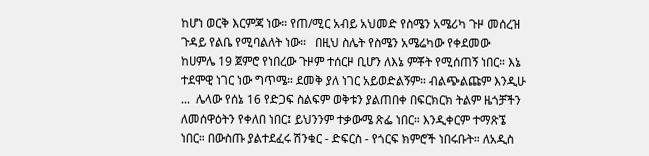ከሆነ ወርቅ እርምጃ ነው። የጠ/ሚር አብይ አህመድ የስሜን አሜሪካ ጉዞ መሰረዝ ጉዳይ የልቤ የሚባልለት ነው።   በዚህ ስሌት የስሜን አሜሬካው የቀደመው ከሀምሌ 19 ጀምሮ የነበረው ጉዞም ተሰርዞ ቢሆን ለእኔ ምቾት የሚሰጠኝ ነበር። እኔ ተደሞዊ ነገር ነው ግጥሜ። ደመቅ ያለ ነገር አይወድልኝም። ብልጭልጩም እንዲሁ ...  ሌላው የሰኔ 16 የድጋፍ ስልፍም ወቅቱን ያልጠበቀ በፍርክርክ ትልም ዜጎቻችን ለመሰዋዕትን የቀለበ ነበር፤ ይህንንም ተቃውሜ ጽፌ ነበር። እንዲቀርም ተማጽኜ ነበር። በውስጡ ያልተደፈሩ ሽንቁር - ድፍርስ - የጎርፍ ክምሮች ነበሩቡት። ለአዲስ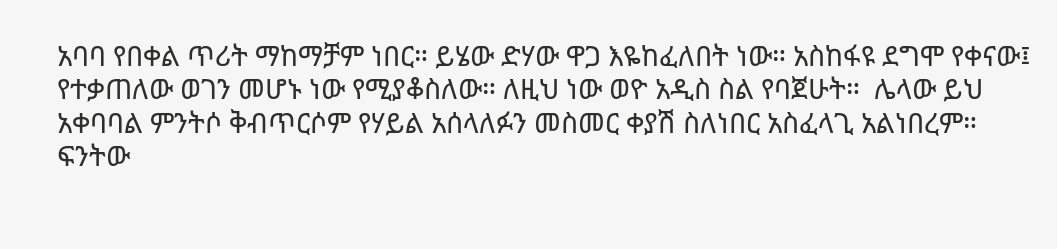አባባ የበቀል ጥሪት ማከማቻም ነበር። ይሄው ድሃው ዋጋ እዬከፈለበት ነው። አስከፋዩ ደግሞ የቀናው፤ የተቃጠለው ወገን መሆኑ ነው የሚያቆስለው። ለዚህ ነው ወዮ አዲስ ስል የባጀሁት።  ሌላው ይህ አቀባባል ምንትሶ ቅብጥርሶም የሃይል አሰላለፉን መስመር ቀያሽ ስለነበር አስፈላጊ አልነበረም። ፍንትው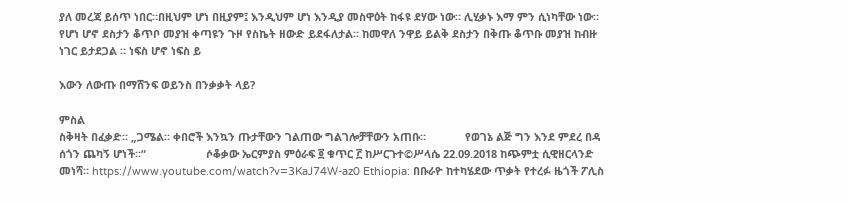ያለ መረጃ ይሰጥ ነበር።በዚህም ሆነ በዚያም፤ እንዲህም ሆነ እንዲያ መስዋዕት ከፋዩ ደሃው ነው። ሊሂቃኑ እማ ምን ሲነካቸው ነው። የሆነ ሆኖ ደስታን ቆጥቦ መያዝ ቀጣዩን ጉዞ የስኬት ዘውድ ይደፋለታል። ከመዋለ ንዋይ ይልቅ ደስታን በቅጡ ቆጥቡ መያዝ ከብዙ ነገር ይታደጋል ። ነፍስ ሆኖ ነፍስ ይ

እውን ለውጡ በማሸንፍ ወይንስ በንቃቃት ላይ?

ምስል
ስቅዛት በፈቃድ። „ጋሜል። ቀበሮች እንኳን ጡታቸውን ገልጠው ግልገሎቻቸውን አጠቡ።             የወገኔ ልጅ ግን እንደ ምደረ በዳ ሰጎን ጨካኝ ሆነች።“                    ሶቆቃው ኤርምያስ ምዕራፍ ፬ ቁጥር ፫ ከሥርጉተ©ሥላሴ 22.09.2018 ከጭምቷ ሲዊዘርላንድ መነሻ። https://www.youtube.com/watch?v=3KaJ74W-az0 Ethiopia: በቡራዮ ከተካሄደው ጥቃት የተረፉ ዜጎች ፖሊስ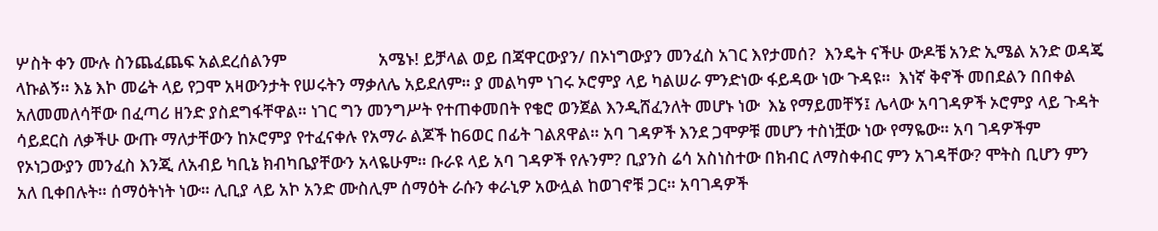ሦስት ቀን ሙሉ ስንጨፈጨፍ አልደረሰልንም                       አሜኑ! ይቻላል ወይ በጃዋርውያን/ በኦነግውያን መንፈስ አገር እየታመሰ?  እንዴት ናችሁ ውዶቼ አንድ ኢሜል አንድ ወዳጄ ላኩልኝ። እኔ እኮ መሬት ላይ የጋሞ አዛውንታት የሠሩትን ማቃለሌ አይደለም። ያ መልካም ነገሩ ኦሮምያ ላይ ካልሠራ ምንድነው ፋይዳው ነው ጉዳዩ።  እነኛ ቅኖች መበደልን በበቀል አለመመለሳቸው በፈጣሪ ዘንድ ያስደግፋቸዋል። ነገር ግን መንግሥት የተጠቀመበት የቄሮ ወንጀል እንዲሸፈንለት መሆኑ ነው  እኔ የማይመቸኝ፤ ሌላው አባገዳዎች ኦሮምያ ላይ ጉዳት ሳይደርስ ለቃችሁ ውጡ ማለታቸውን ከኦሮምያ የተፈናቀሉ የአማራ ልጆች ከ6ወር በፊት ገልጸዋል። አባ ገዳዎች እንደ ጋሞዎቹ መሆን ተስነቿው ነው የማዬው። አባ ገዳዎችም የኦነጋውያን መንፈስ እንጂ ለአብይ ካቢኔ ክብካቤያቸውን አላዬሁም። ቡራዩ ላይ አባ ገዳዎች የሉንም? ቢያንስ ሬሳ አስነስተው በክብር ለማስቀብር ምን አገዳቸው? ሞትስ ቢሆን ምን አለ ቢቀበሉት። ሰማዕትነት ነው። ሊቢያ ላይ አኮ አንድ ሙስሊም ሰማዕት ራሱን ቀራኒዎ አውሏል ከወገኖቹ ጋር። አባገዳዎች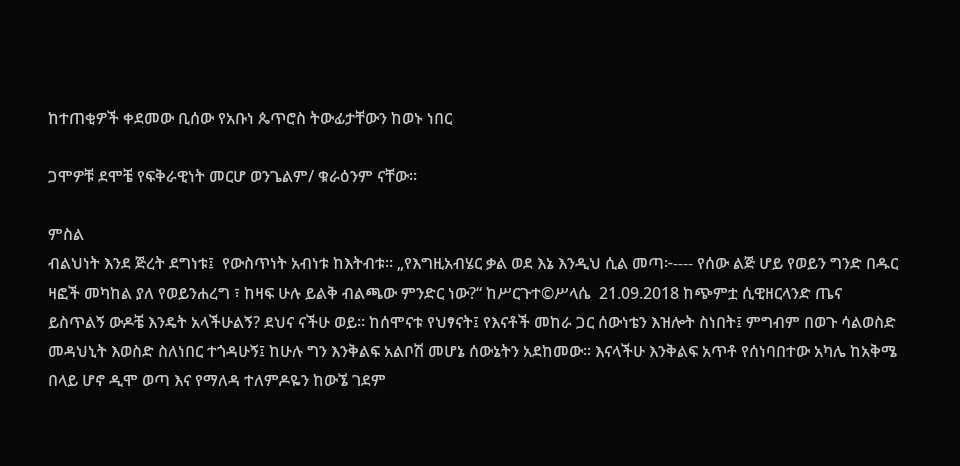ከተጠቂዎች ቀደመው ቢሰው የአቡነ ጴጥሮስ ትውፊታቸውን ከወኑ ነበር

ጋሞዎቹ ደሞቼ የፍቅራዊነት መርሆ ወንጌልም/ ቁራዕንም ናቸው።

ምስል
ብልህነት እንደ ጅረት ደግነቱ፤  የውስጥነት አብነቱ ከእትብቱ። „የእግዚአብሄር ቃል ወደ እኔ እንዲህ ሲል መጣ፦---- የሰው ልጅ ሆይ የወይን ግንድ በዱር ዛፎች መካከል ያለ የወይንሐረግ ፣ ከዛፍ ሁሉ ይልቅ ብልጫው ምንድር ነው?“ ከሥርጉተ©ሥላሴ  21.09.2018 ከጭምቷ ሲዊዘርላንድ ጤና ይስጥልኝ ውዶቼ እንዴት አላችሁልኝ? ደህና ናችሁ ወይ። ከሰሞናቱ የህፃናት፤ የእናቶች መከራ ጋር ሰውነቴን እዝሎት ስነበት፤ ምግብም በወጉ ሳልወስድ መዳህኒት እወስድ ስለነበር ተጎዳሁኝ፤ ከሁሉ ግን እንቅልፍ አልቦሽ መሆኔ ሰውኔትን አደከመው። እናላችሁ እንቅልፍ አጥቶ የሰነባበተው አካሌ ከአቅሜ በላይ ሆኖ ዲሞ ወጣ እና የማለዳ ተለምዶዬን ከውኜ ገደም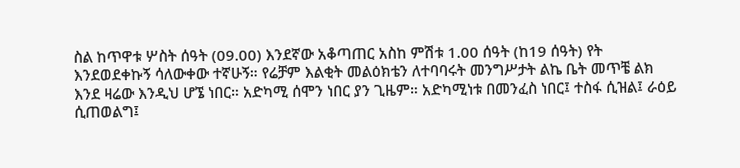ስል ከጥዋቱ ሦስት ሰዓት (09.00) እንደኛው አቆጣጠር አስከ ምሽቱ 1.00 ሰዓት (ከ19 ሰዓት) የት እንደወደቀኩኝ ሳለውቀው ተኛሁኝ። የሬቻም እልቂት መልዕክቴን ለተባባሩት መንግሥታት ልኬ ቤት መጥቼ ልክ እንደ ዛሬው እንዲህ ሆኜ ነበር። አድካሚ ሰሞን ነበር ያን ጊዜም። አድካሚነቱ በመንፈስ ነበር፤ ተስፋ ሲዝል፤ ራዕይ ሲጠወልግ፤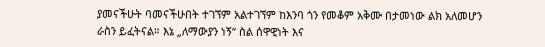ያመናችሁት ባመናችሁበት ተገኘም አልተገኘም ከእንባ ጎን የመቆም አቅሙ በታመነው ልክ አለመሆን ራስን ይፈትናል። እኔ „ለማውያን ነኝ“ ስል ሰዋዊነት እና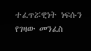ተፈጥሯዊነት ነፍሱን የገዛው መንፈስ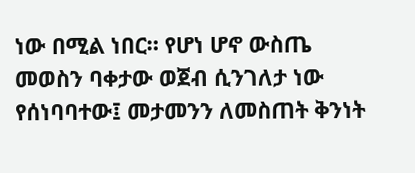ነው በሚል ነበር። የሆነ ሆኖ ውስጤ መወስን ባቀታው ወጀብ ሲንገለታ ነው የሰነባባተው፤ መታመንን ለመስጠት ቅንነት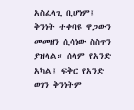አስፈላጊ ቢሆነም፤ ቅንነት ተቀባዩ ዋጋውን መመዘን ሲሳነው ስስጥን ያዝላል። ሰላም የአንድ አካል፤ ፍቅር የአንድ ወገን ቅንነትም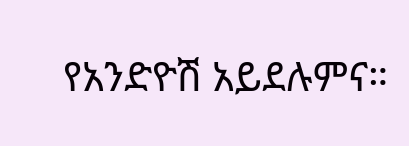የአንድዮሽ አይደሉምና።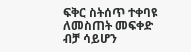ፍቅር ስትሰጥ ተቀባዩ ለመስጠት መፍቀድ ብቻ ሳይሆን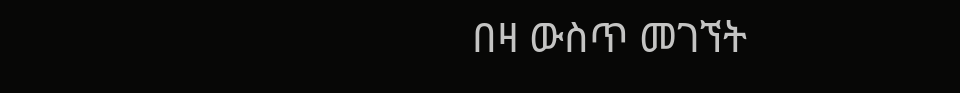በዛ ውስጥ መገኘት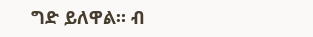ግድ ይለዋል። ብ